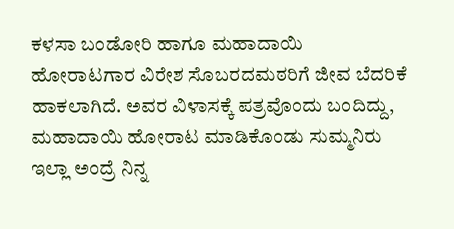ಕಳಸಾ ಬಂಡೋರಿ ಹಾಗೂ ಮಹಾದಾಯಿ ಹೋರಾಟಗಾರ ವಿರೇಶ ಸೊಬರದಮಠರಿಗೆ ಜೀವ ಬೆದರಿಕೆ ಹಾಕಲಾಗಿದೆ. ಅವರ ವಿಳಾಸಕ್ಕೆ ಪತ್ರವೊಂದು ಬಂದಿದ್ದು, ಮಹಾದಾಯಿ ಹೋರಾಟ ಮಾಡಿಕೊಂಡು ಸುಮ್ಮನಿರು ಇಲ್ಲಾ ಅಂದ್ರೆ ನಿನ್ನ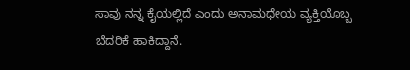ಸಾವು ನನ್ನ ಕೈಯಲ್ಲಿದೆ ಎಂದು ಅನಾಮಧೇಯ ವ್ಯಕ್ತಿಯೊಬ್ಬ ಬೆದರಿಕೆ ಹಾಕಿದ್ದಾನೆ.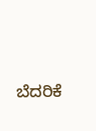ಬೆದರಿಕೆ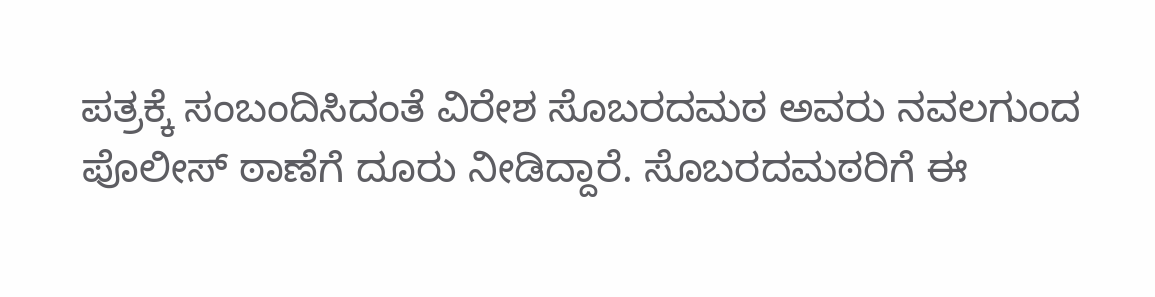ಪತ್ರಕ್ಕೆ ಸಂಬಂದಿಸಿದಂತೆ ವಿರೇಶ ಸೊಬರದಮಠ ಅವರು ನವಲಗುಂದ ಪೊಲೀಸ್ ಠಾಣೆಗೆ ದೂರು ನೀಡಿದ್ದಾರೆ. ಸೊಬರದಮಠರಿಗೆ ಈ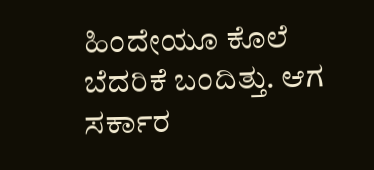ಹಿಂದೇಯೂ ಕೊಲೆ ಬೆದರಿಕೆ ಬಂದಿತ್ತು. ಆಗ ಸರ್ಕಾರ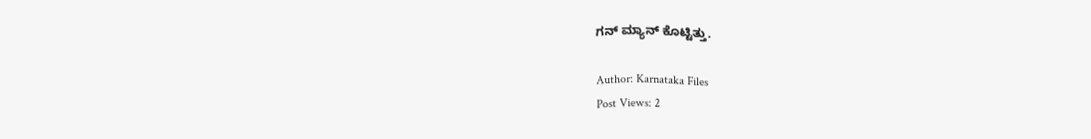ಗನ್ ಮ್ಯಾನ್ ಕೊಟ್ಟಿತ್ತು.

Author: Karnataka Files
Post Views: 2